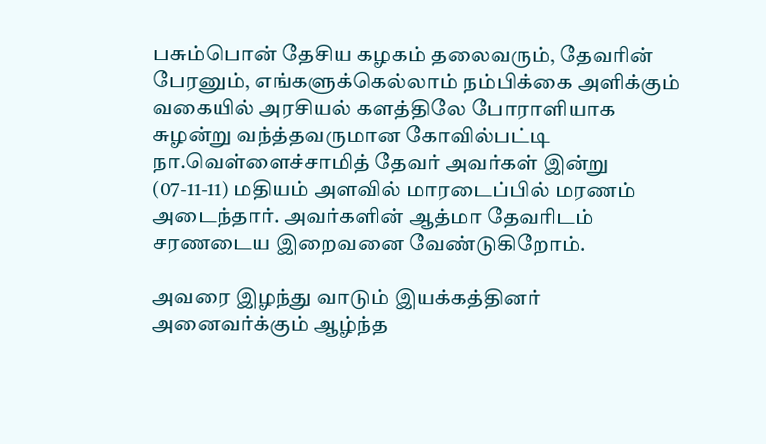பசும்பொன் தேசிய கழகம் தலைவரும், தேவரின் பேரனும், எங்களுக்கெல்லாம் நம்பிக்கை அளிக்கும் வகையில் அரசியல் களத்திலே போராளியாக சுழன்று வந்த்தவருமான கோவில்பட்டி நா.வெள்ளைச்சாமித் தேவர் அவர்கள் இன்று (07-11-11) மதியம் அளவில் மாரடைப்பில் மரணம் அடைந்தார். அவர்களின் ஆத்மா தேவரிடம் சரணடைய இறைவனை வேண்டுகிறோம்.

அவரை இழந்து வாடும் இயக்கத்தினர் அனைவர்க்கும் ஆழ்ந்த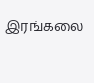இரங்கலை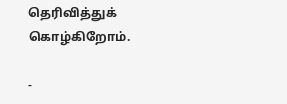தெரிவித்துக் கொழ்கிறோம்.

-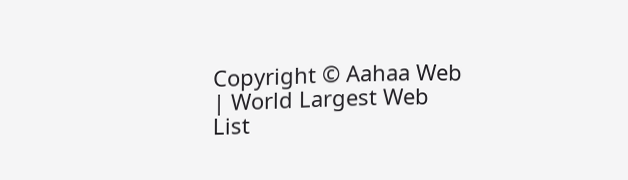Copyright © Aahaa Web | World Largest Web List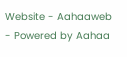Website - Aahaaweb - Powered by Aahaa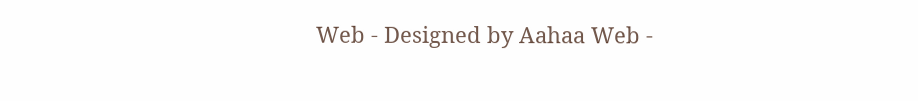Web - Designed by Aahaa Web -